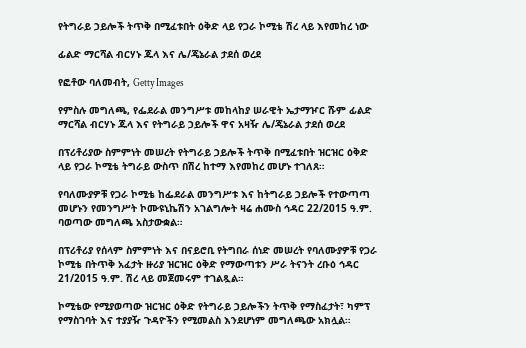የትግራይ ኃይሎች ትጥቅ በሚፈቱበት ዕቅድ ላይ የጋራ ኮሚቴ ሽረ ላይ እየመከረ ነው

ፊልድ ማርሻል ብርሃኑ ጁላ እና ሌ/ጄኔራል ታደሰ ወረደ

የፎቶው ባለመብት, Getty Images

የምስሉ መግለጫ, የፌደራል መንግሥቱ መከላከያ ሠራዊት ኤታማዦር ሹም ፊልድ ማርሻል ብርሃኑ ጁላ እና የትግራይ ኃይሎች ዋና አዛዥ ሌ/ጄኔራል ታደሰ ወረደ

በፕሪቶሪያው ስምምነት መሠረት የትግራይ ኃይሎች ትጥቅ በሚፈቱበት ዝርዝር ዕቅድ ላይ የጋራ ኮሚቴ ትግራይ ውስጥ በሽረ ከተማ እየመከረ መሆኑ ተገለጸ።

የባለሙያዎቹ የጋራ ኮሚቴ ከፌደራል መንግሥቱ እና ከትግራይ ኃይሎች የተውጣጣ መሆኑን የመንግሥት ኮሙዩኒኬሽን አገልግሎት ዛሬ ሐሙስ ኅዳር 22/2015 ዓ.ም. ባወጣው መግለጫ አስታውቋል።

በፕሪቶሪያ የሰላም ስምምነት እና በናይሮቢ የትግበራ ሰነድ መሠረት የባለሙያዎቹ የጋራ ኮሚቴ በትጥቅ አፈታት ዙሪያ ዝርዝር ዕቅድ የማውጣቱን ሥራ ትናንት ረቡዕ ኅዳር 21/2015 ዓ.ም. ሽረ ላይ መጀመሩም ተገልጿል።

ኮሚቴው የሚያወጣው ዝርዝር ዕቅድ የትግራይ ኃይሎችን ትጥቅ የማስፈታት፣ ካምፕ የማስገባት እና ተያያዥ ጉዳዮችን የሚመልስ እንደሆነም መግለጫው አክሏል።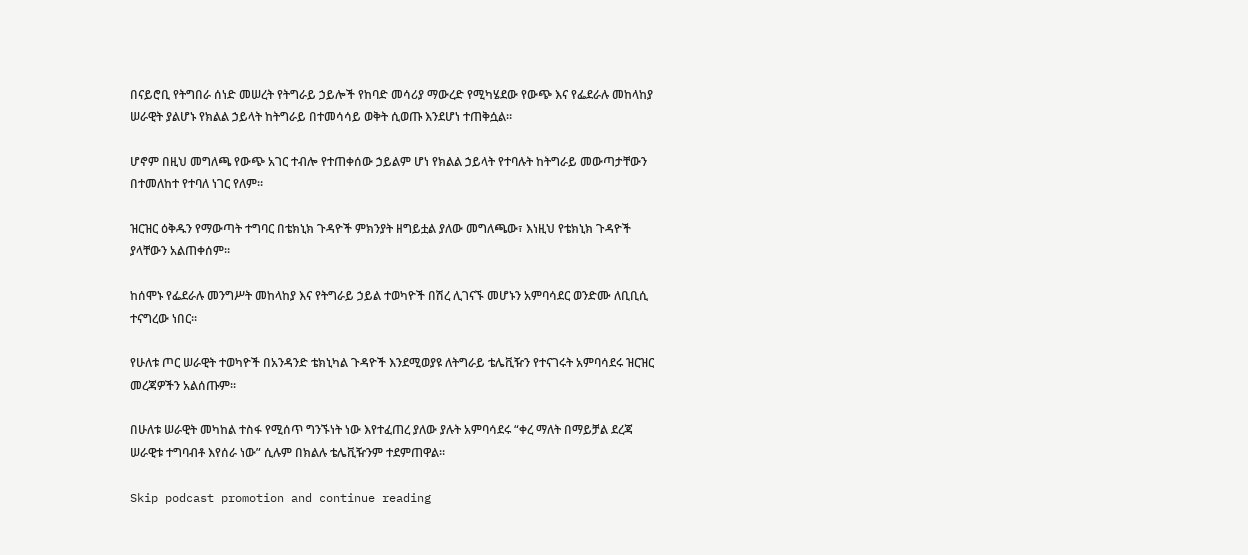በናይሮቢ የትግበራ ሰነድ መሠረት የትግራይ ኃይሎች የከባድ መሳሪያ ማውረድ የሚካሄደው የውጭ እና የፌደራሉ መከላከያ ሠራዊት ያልሆኑ የክልል ኃይላት ከትግራይ በተመሳሳይ ወቅት ሲወጡ እንደሆነ ተጠቅሷል።

ሆኖም በዚህ መግለጫ የውጭ አገር ተብሎ የተጠቀሰው ኃይልም ሆነ የክልል ኃይላት የተባሉት ከትግራይ መውጣታቸውን በተመለከተ የተባለ ነገር የለም።

ዝርዝር ዕቅዱን የማውጣት ተግባር በቴክኒክ ጉዳዮች ምክንያት ዘግይቷል ያለው መግለጫው፣ እነዚህ የቴክኒክ ጉዳዮች ያላቸውን አልጠቀሰም።

ከሰሞኑ የፌደራሉ መንግሥት መከላከያ እና የትግራይ ኃይል ተወካዮች በሽረ ሊገናኙ መሆኑን አምባሳደር ወንድሙ ለቢቢሲ ተናግረው ነበር።

የሁለቱ ጦር ሠራዊት ተወካዮች በአንዳንድ ቴክኒካል ጉዳዮች እንደሚወያዩ ለትግራይ ቴሌቪዥን የተናገሩት አምባሳደሩ ዝርዝር መረጃዎችን አልሰጡም።

በሁለቱ ሠራዊት መካከል ተስፋ የሚሰጥ ግንኙነት ነው እየተፈጠረ ያለው ያሉት አምባሳደሩ “ቀረ ማለት በማይቻል ደረጃ ሠራዊቱ ተግባብቶ እየሰራ ነው” ሲሉም በክልሉ ቴሌቪዥንም ተደምጠዋል።

Skip podcast promotion and continue reading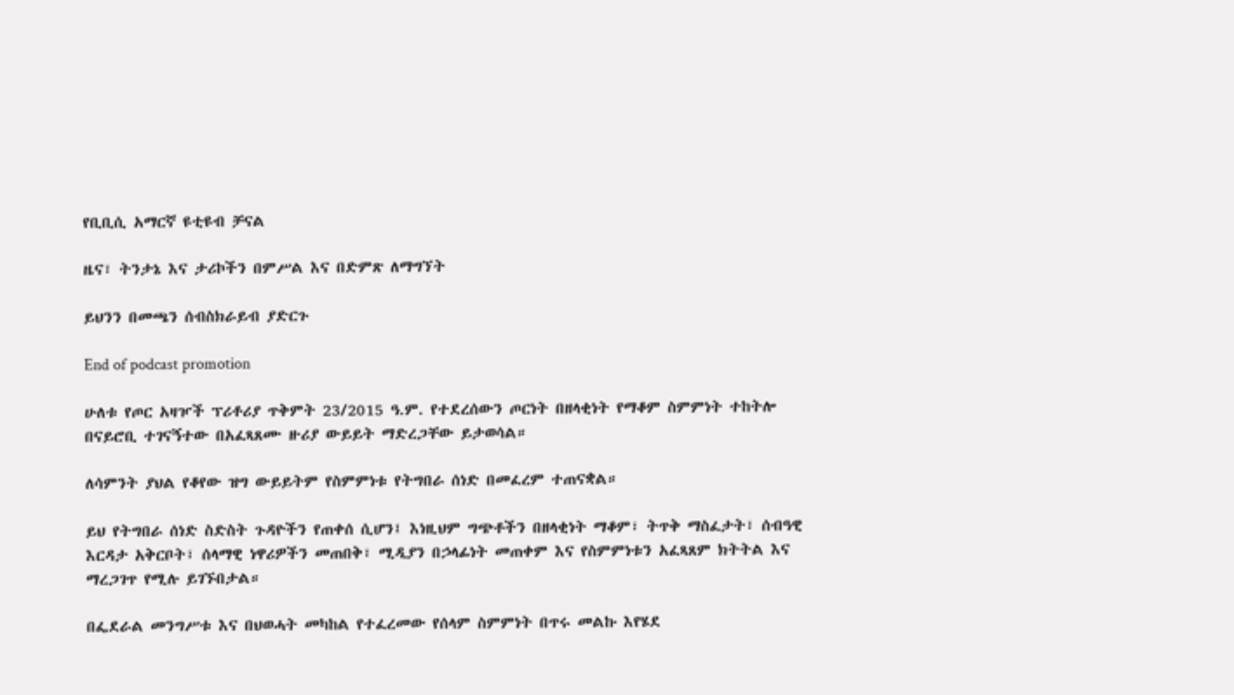የቢቢሲ አማርኛ ዩቲዩብ ቻናል

ዜና፣ ትንታኔ እና ታሪኮችን በምሥል እና በድምጽ ለማግኘት

ይህንን በመጫን ሰብስክራይብ ያድርጉ

End of podcast promotion

ሁለቱ የጦር አዛዦች ፕሪቶሪያ ጥቅምት 23/2015 ዓ.ም. የተደረሰውን ጦርነት በዘላቂነት የማቆም ስምምነት ተከትሎ በናይሮቢ ተገናኝተው በአፈጻጸሙ ዙሪያ ውይይት ማድረጋቸው ይታወሳል።

ለሳምንት ያህል የቆየው ዝግ ውይይትም የስምምነቱ የትግበራ ሰነድ በመፈረም ተጠናቋል።

ይህ የትግበራ ሰነድ ስድስት ጉዳዮችን የጠቀሰ ሲሆን፤ እነዚህም ግጭቶችን በዘላቂነት ማቆም፣ ትጥቅ ማስፈታት፣ ሰብዓዊ እርዳታ አቅርቦት፣ ሰላማዊ ነዋሪዎችን መጠበቅ፣ ሚዲያን በኃላፊነት መጠቀም እና የስምምነቱን አፈጻጸም ክትትል እና ማረጋገጥ የሚሉ ይገኙበታል።

በፌደራል መንግሥቱ እና በህወሓት መካከል የተፈረመው የሰላም ስምምነት በጥሩ መልኩ እየሄደ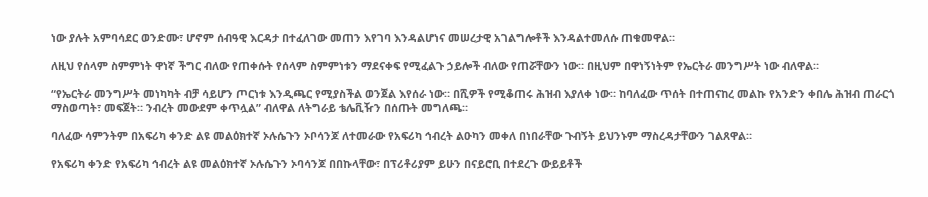ነው ያሉት አምባሳደር ወንድሙ፣ ሆኖም ሰብዓዊ እርዳታ በተፈለገው መጠን እየገባ እንዳልሆነና መሠረታዊ አገልግሎቶች እንዳልተመለሱ ጠቁመዋል።

ለዚህ የሰላም ስምምነት ዋነኛ ችግር ብለው የጠቀሱት የሰላም ስምምነቱን ማደናቀፍ የሚፈልጉ ኃይሎች ብለው የጠሯቸውን ነው። በዚህም በዋነኝነትም የኤርትራ መንግሥት ነው ብለዋል።

“የኤርትራ መንግሥት መነካካት ብቻ ሳይሆን ጦርነቱ እንዲጫር የሚያስችል ወንጀል እየሰራ ነው። በሺዎች የሚቆጠሩ ሕዝብ እያለቀ ነው። ከባለፈው ጥሰት በተጠናከረ መልኩ የአንድን ቀበሌ ሕዝብ ጠራርጎ ማስወጣት፣ መፍጀት። ንብረት መውደም ቀጥሏል” ብለዋል ለትግራይ ቴሌቪዥን በሰጡት መግለጫ።

ባለፈው ሳምንትም በአፍሪካ ቀንድ ልዩ መልዕክተኛ ኦሉሴጉን ኦቦሳንጆ ለተመራው የአፍሪካ ኅብረት ልዑካን መቀለ በነበራቸው ጉብኝት ይህንኑም ማስረዳታቸውን ገልጸዋል።

የአፍሪካ ቀንድ የአፍሪካ ኅብረት ልዩ መልዕክተኛ ኦሉሴጉን ኦባሳንጆ በበኩላቸው፣ በፕሪቶሪያም ይሁን በናይሮቢ በተደረጉ ውይይቶች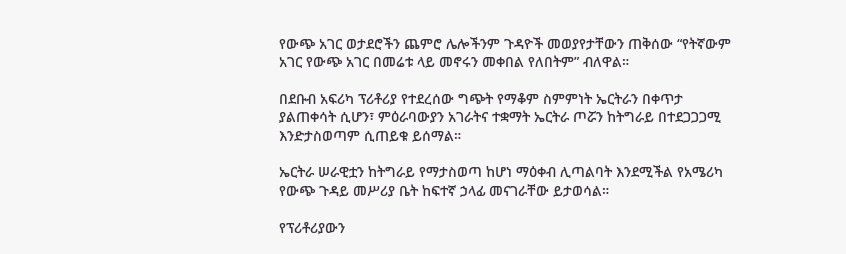የውጭ አገር ወታደሮችን ጨምሮ ሌሎችንም ጉዳዮች መወያየታቸውን ጠቅሰው “የትኛውም አገር የውጭ አገር በመሬቱ ላይ መኖሩን መቀበል የለበትም” ብለዋል።

በደቡብ አፍሪካ ፕሪቶሪያ የተደረሰው ግጭት የማቆም ስምምነት ኤርትራን በቀጥታ ያልጠቀሳት ሲሆን፣ ምዕራባውያን አገራትና ተቋማት ኤርትራ ጦሯን ከትግራይ በተደጋጋጋሚ እንድታስወጣም ሲጠይቁ ይሰማል።

ኤርትራ ሠራዊቷን ከትግራይ የማታስወጣ ከሆነ ማዕቀብ ሊጣልባት እንደሚችል የአሜሪካ የውጭ ጉዳይ መሥሪያ ቤት ከፍተኛ ኃላፊ መናገራቸው ይታወሳል።

የፕሪቶሪያውን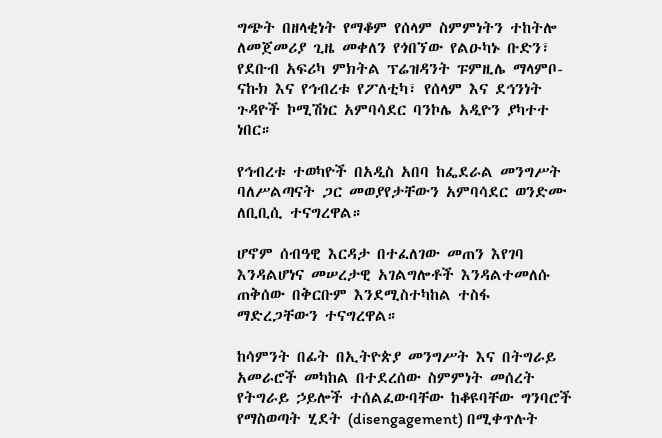ግጭት በዘላቂነት የማቆም የሰላም ስምምነትን ተከትሎ ለመጀመሪያ ጊዜ መቀለን የጎበኘው የልዑካኑ ቡድን፣ የደቡብ አፍሪካ ምክትል ፕሬዝዳንት ፑምዚሌ ማላምቦ-ናኩክ እና የኅብረቱ የፖለቲካ፣ የሰላም እና ደኅንነት ጉዳዮች ኮሚሽነር አምባሳደር ባንኮሌ አዲዮን ያካተተ ነበር።

የኅብረቱ ተወካዮች በአዲስ አበባ ከፌደራል መንግሥት ባለሥልጣናት ጋር መወያየታቸውን አምባሳደር ወንድሙ ለቢቢሲ ተናግረዋል።

ሆኖም ሰብዓዊ እርዳታ በተፈለገው መጠን እየገባ እንዳልሆነና መሠረታዊ አገልግሎቶች እንዳልተመለሱ ጠቅሰው በቅርቡም እንደሚስተካከል ተስፋ ማድረጋቸውን ተናግረዋል።

ከሳምንት በፊት በኢትዮጵያ መንግሥት እና በትግራይ አመራሮች መካከል በተደረሰው ስምምነት መሰረት የትግራይ ኃይሎች ተሰልፈውባቸው ከቆዩባቸው ግንባሮች የማስወጣት ሂደት (disengagement) በሚቀጥሉት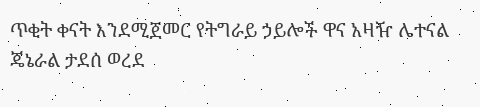ጥቂት ቀናት እንደሚጀመር የትግራይ ኃይሎች ዋና አዛዥ ሌተናል ጄኔራል ታደሰ ወረደ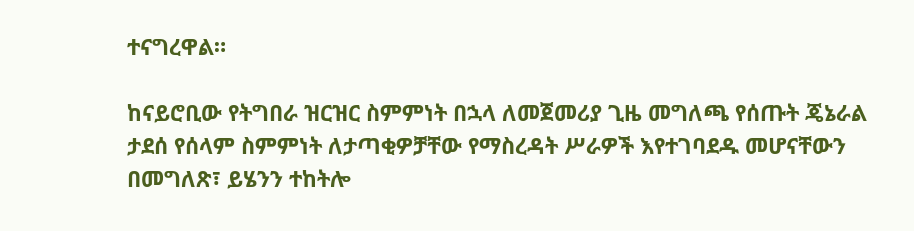ተናግረዋል።

ከናይሮቢው የትግበራ ዝርዝር ስምምነት በኋላ ለመጀመሪያ ጊዜ መግለጫ የሰጡት ጄኔራል ታደሰ የሰላም ስምምነት ለታጣቂዎቻቸው የማስረዳት ሥራዎች እየተገባደዱ መሆናቸውን በመግለጽ፣ ይሄንን ተከትሎ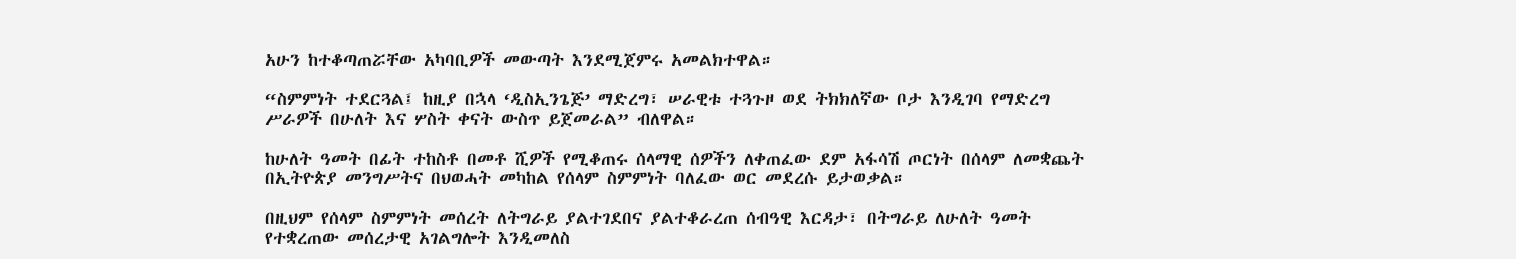አሁን ከተቆጣጠሯቸው አካባቢዎች መውጣት እንደሚጀምሩ አመልክተዋል።

“ስምምነት ተደርጓል፤ ከዚያ በኋላ ‘ዲስኢንጌጅ’ ማድረግ፣ ሠራዊቱ ተጓጉዞ ወደ ትክክለኛው ቦታ እንዲገባ የማድረግ ሥራዎች በሁለት እና ሦስት ቀናት ውስጥ ይጀመራል” ብለዋል።

ከሁለት ዓመት በፊት ተከስቶ በመቶ ሺዎች የሚቆጠሩ ሰላማዊ ሰዎችን ለቀጠፈው ደም አፋሳሽ ጦርነት በሰላም ለመቋጨት በኢትዮጵያ መንግሥትና በህወሓት መካከል የሰላም ስምምነት ባለፈው ወር መደረሱ ይታወቃል።

በዚህም የሰላም ስምምነት መሰረት ለትግራይ ያልተገደበና ያልተቆራረጠ ሰብዓዊ እርዳታ፣ በትግራይ ለሁለት ዓመት የተቋረጠው መሰረታዊ አገልግሎት እንዲመለስ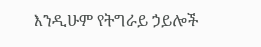እንዲሁም የትግራይ ኃይሎች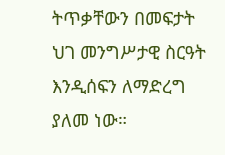ትጥቃቸውን በመፍታት ህገ መንግሥታዊ ስርዓት እንዲሰፍን ለማድረግ ያለመ ነው።